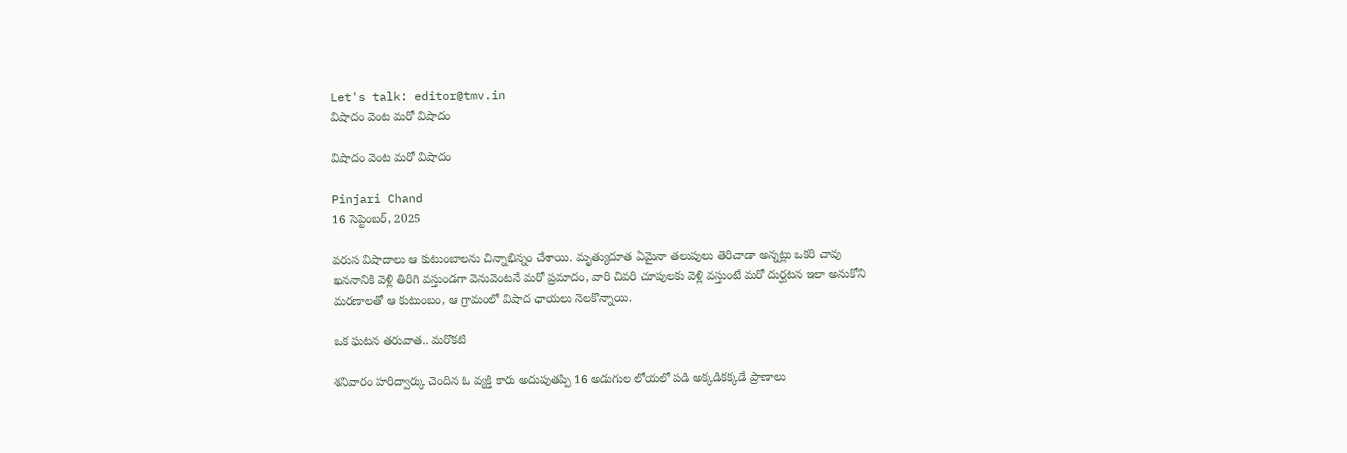Let's talk: editor@tmv.in
విషాదం వెంట మరో విషాదం

విషాదం వెంట మరో విషాదం

Pinjari Chand
16 సెప్టెంబర్, 2025

వరుస విషాదాలు ఆ కుటుంబాలను చిన్నాభిన్నం చేశాయి. మృత్యుదూత ఏమైనా తలుపులు తెరిచాడా అన్నట్లు ఒకరి చావు ఖననానికి వెళ్లి తిరిగి వస్తుండగా వెనువెంటనే మరో ప్రమాదం, వారి చివరి చూపులకు వెళ్లి వస్తుంటే మరో దుర్ఘటన ఇలా అనుకోని మరణాలతో ఆ కుటుంబం, ఆ గ్రామంలో విషాద ఛాయలు నెలకొన్నాయి.

ఒక ఘటన తరువాత.. మరొకటి

శనివారం హరిద్వార్కు చెందిన ఓ వ్యక్తి కారు అదుపుతప్పి 16 అడుగుల లోయలో పడి అక్కడికక్కడే ప్రాణాలు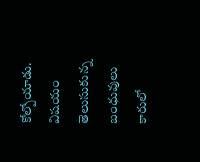కోల్పోయాడు. విషయం తెలుసుకున్న బంధువులు కారులో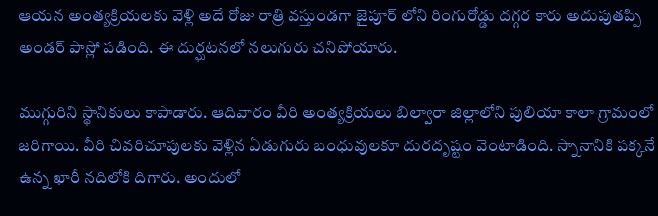ఆయన అంత్యక్రియలకు వెళ్లి అదే రోజు రాత్రి వస్తుండగా జైపూర్ లోని రింగురోడ్డు దగ్గర కారు అదుపుతప్పి అండర్ పాస్లో పడింది. ఈ దుర్ఘటనలో నలుగురు చనిపోయారు.

ముగ్గురిని స్థానికులు కాపాడారు. ఆదివారం వీరి అంత్యక్రియలు బిల్వారా జిల్లాలోని పులియా కాలా గ్రామంలో జరిగాయి. వీరి చివరిచూపులకు వెళ్లిన ఏడుగురు బంధువులకూ దురదృష్టం వెంటాడింది. స్నానానికి పక్కనే ఉన్న ఖారీ నదిలోకి దిగారు. అందులో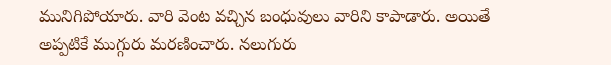మునిగిపోయారు. వారి వెంట వచ్చిన బంధువులు వారిని కాపాడారు. అయితే అప్పటికే ముగ్గురు మరణించారు. నలుగురు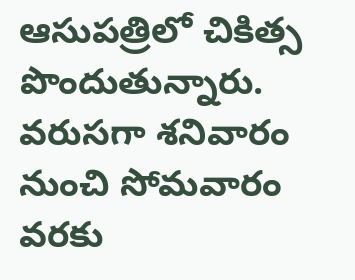ఆసుపత్రిలో చికిత్స పొందుతున్నారు. వరుసగా శనివారం నుంచి సోమవారం వరకు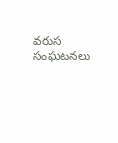వరుస సంఘటనలు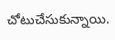చోటుచేసుకున్నాయి.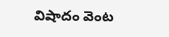విషాదం వెంట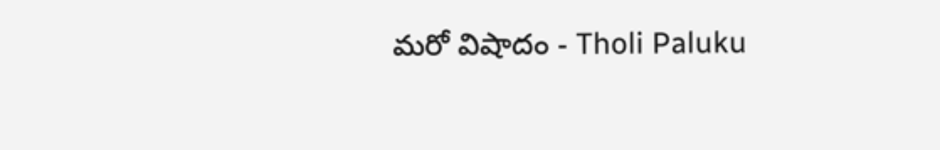మరో విషాదం - Tholi Paluku